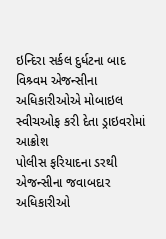ઇન્દિરા સર્કલ દુર્ધટના બાદ વિશ્ર્વમ એજન્સીના અધિકારીઓએ મોબાઇલ સ્વીચઓફ કરી દેતા ડ્રાઇવરોમાં આક્રોશ
પોલીસ ફરિયાદના ડરથી એજન્સીના જવાબદાર અધિકારીઓ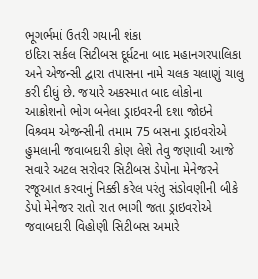ભૂગર્ભમાં ઉતરી ગયાની શંકા
ઇદિરા સર્કલ સિટીબસ દૂર્ધટના બાદ મહાનગરપાલિકા અને એજન્સી દ્વારા તપાસના નામે ચલક ચલાણું ચાલુ કરી દીધું છે. જયારે અકસ્માત બાદ લોકોના આક્રોશનો ભોગ બનેલા ડ્રાઇવરની દશા જોઇને વિશ્ર્વમ એજન્સીની તમામ 75 બસના ડ્રાઇવરોએ હુમલાની જવાબદારી કોણ લેશે તેવુ જણાવી આજે સવારે અટલ સરોવર સિટીબસ ડેપોના મેનેજરને રજૂઆત કરવાનું નિક્કી કરેલ પરંતુ સંડોવણીની બીકે ડેપો મેનેજર રાતો રાત ભાગી જતા ડ્રાઇવરોએ જવાબદારી વિહોણી સિટીબસ અમારે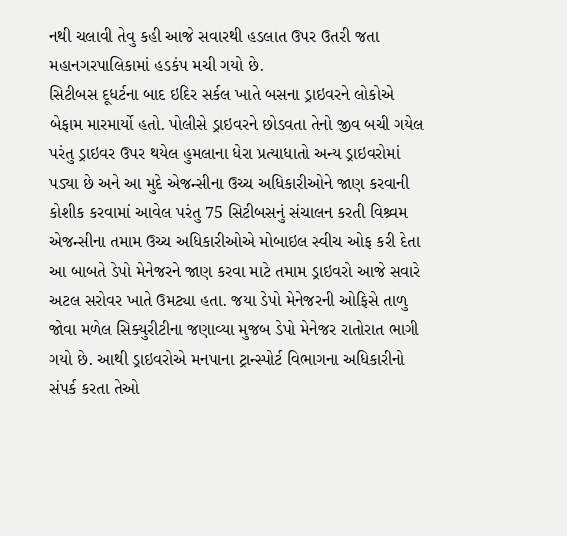નથી ચલાવી તેવુ કહી આજે સવારથી હડલાત ઉપર ઉતરી જતા મહાનગરપાલિકામાં હડકંપ મચી ગયો છે.
સિટીબસ દૂધર્ટના બાદ ઇદિર સર્કલ ખાતે બસના ડ્રાઇવરને લોકોએ બેફામ મારમાર્યો હતો. પોલીસે ડ્રાઇવરને છોડવતા તેનો જીવ બચી ગયેલ પરંતુ ડ્રાઇવર ઉપર થયેલ હુમલાના ધેરા પ્રત્યાધાતો અન્ય ડ્રાઇવરોમાં પડ્યા છે અને આ મુદે એજન્સીના ઉચ્ચ અધિકારીઓને જાણ કરવાની કોશીક કરવામાં આવેલ પરંતુ 75 સિટીબસનું સંચાલન કરતી વિશ્ર્વમ એજન્સીના તમામ ઉચ્ચ અધિકારીઓએ મોબાઇલ સ્વીચ ઓફ કરી દેતા આ બાબતે ડેપો મેનેજરને જાણ કરવા માટે તમામ ડ્રાઇવરો આજે સવારે અટલ સરોવર ખાતે ઉમટ્યા હતા. જયા ડેપો મેનેજરની ઓફિસે તાળુ જોવા મળેલ સિક્યુરીટીના જણાવ્યા મુજબ ડેપો મેનેજર રાતોરાત ભાગી ગયો છે. આથી ડ્રાઇવરોએ મનપાના ટ્રાન્સ્પોર્ટ વિભાગના અધિકારીનો સંપર્ક કરતા તેઓ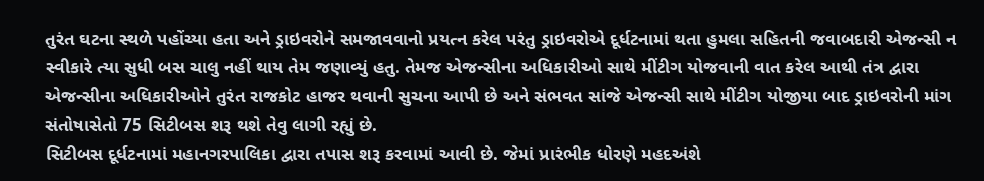તુરંત ઘટના સ્થળે પહોંચ્યા હતા અને ડ્રાઇવરોને સમજાવવાનો પ્રયત્ન કરેલ પરંતુ ડ્રાઇવરોએ દૂર્ધટનામાં થતા હુમલા સહિતની જવાબદારી એજન્સી ન સ્વીકારે ત્યા સુધી બસ ચાલુ નહીં થાય તેમ જણાવ્યું હતુ. તેમજ એજન્સીના અધિકારીઓ સાથે મીંટીગ યોજવાની વાત કરેલ આથી તંત્ર દ્વારા એજન્સીના અધિકારીઓને તુરંત રાજકોટ હાજર થવાની સુચના આપી છે અને સંભવત સાંજે એજન્સી સાથે મીંટીગ યોજીયા બાદ ડ્રાઇવરોની માંગ સંતોષાસેતો 75 સિટીબસ શરૂ થશે તેવુ લાગી રહ્યું છે.
સિટીબસ દૂર્ધટનામાં મહાનગરપાલિકા દ્વારા તપાસ શરૂ કરવામાં આવી છે. જેમાં પ્રારંભીક ધોરણે મહદઅંશે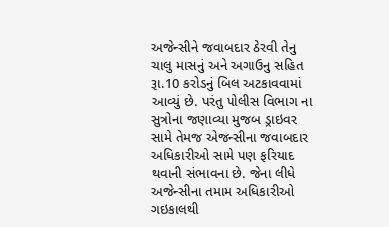અજેન્સીને જવાબદાર ઠેરવી તેનુ ચાલુ માસનું અને અગાઉનુ સહિત રૂા.10 કરોડનું બિલ અટકાવવામાં આવ્યું છે. પરંતુ પોલીસ વિભાગ ના સુત્રોના જણાવ્યા મુજબ ડ્રાઇવર સામે તેમજ એજન્સીના જવાબદાર અધિકારીઓ સામે પણ ફરિયાદ થવાની સંભાવના છે. જેના લીધે અજેન્સીના તમામ અધિકારીઓ ગઇકાલથી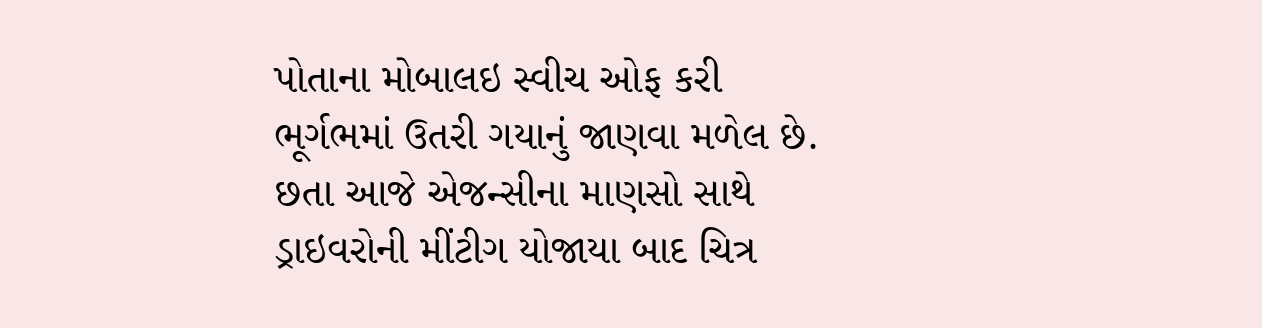પોતાના મોબાલઇ સ્વીચ ઓફ કરી ભૂર્ગભમાં ઉતરી ગયાનું જાણવા મળેલ છે. છતા આજે એજન્સીના માણસો સાથે ડ્રાઇવરોની મીંટીગ યોજાયા બાદ ચિત્ર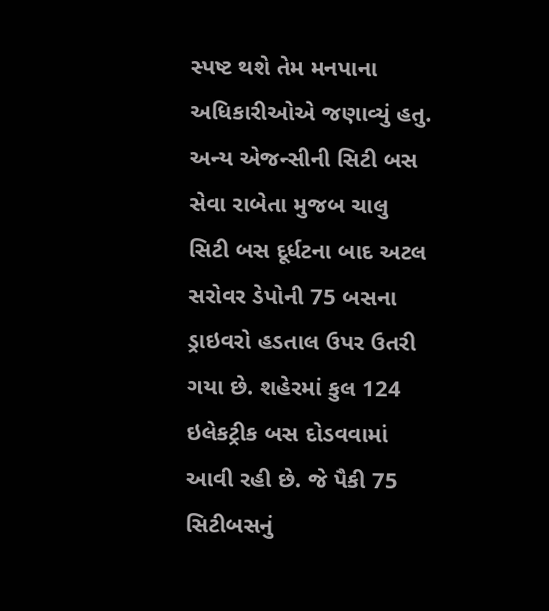સ્પષ્ટ થશે તેમ મનપાના અધિકારીઓએ જણાવ્યું હતુ.
અન્ય એજન્સીની સિટી બસ સેવા રાબેતા મુજબ ચાલુ
સિટી બસ દૂર્ધટના બાદ અટલ સરોવર ડેપોની 75 બસના ડ્રાઇવરો હડતાલ ઉપર ઉતરી ગયા છે. શહેરમાં કુલ 124 ઇલેકટ્રીક બસ દોડવવામાં આવી રહી છે. જે પૈકી 75 સિટીબસનું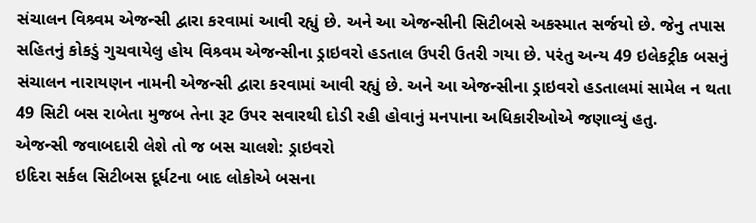સંચાલન વિશ્ર્વમ એજન્સી દ્વારા કરવામાં આવી રહ્યું છે. અને આ એજન્સીની સિટીબસે અકસ્માત સર્જયો છે. જેનુ તપાસ સહિતનું કોકડું ગુચવાયેલુ હોય વિશ્ર્વમ એજન્સીના ડ્રાઇવરો હડતાલ ઉપરી ઉતરી ગયા છે. પરંતુ અન્ય 49 ઇલેકટ્રીક બસનું સંચાલન નારાયણન નામની એજન્સી દ્વારા કરવામાં આવી રહ્યું છે. અને આ એજન્સીના ડ્રાઇવરો હડતાલમાં સામેલ ન થતા 49 સિટી બસ રાબેતા મુજબ તેના રૂટ ઉપર સવારથી દોડી રહી હોવાનું મનપાના અધિકારીઓએ જણાવ્યું હતુ.
એજન્સી જવાબદારી લેશે તો જ બસ ચાલશે: ડ્રાઇવરો
ઇદિરા સર્કલ સિટીબસ દૂર્ધટના બાદ લોકોએ બસના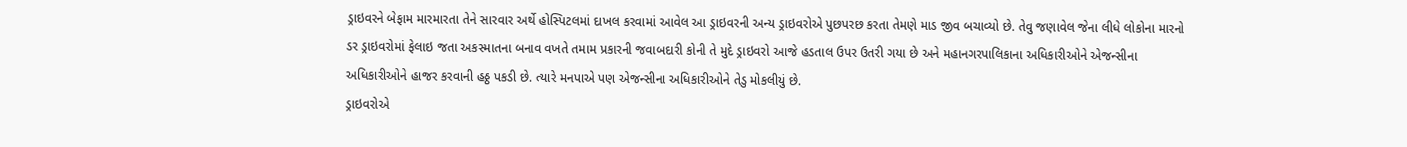ડ્રાઇવરને બેફામ મારમારતા તેને સારવાર અર્થે હોસ્પિટલમાં દાખલ કરવામાં આવેલ આ ડ્રાઇવરની અન્ય ડ્રાઇવરોએ પુછપરછ કરતા તેમણે માડ જીવ બચાવ્યો છે. તેવુ જણાવેલ જેના લીધે લોકોના મારનો ડર ડ્રાઇવરોમાં ફેલાઇ જતા અકસ્માતના બનાવ વખતે તમામ પ્રકારની જવાબદારી કોની તે મુદે ડ્રાઇવરો આજે હડતાલ ઉપર ઉતરી ગયા છે અને મહાનગરપાલિકાના અધિકારીઓને એજન્સીના અધિકારીઓને હાજર કરવાની હઠ્ઠ પકડી છે. ત્યારે મનપાએ પણ એજન્સીના અધિકારીઓને તેડુ મોકલીયું છે.
ડ્રાઇવરોએ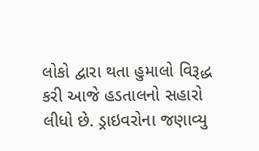લોકો દ્વારા થતા હુમાલો વિરૂદ્ધ કરી આજે હડતાલનો સહારો લીધો છે. ડ્રાઇવરોના જણાવ્યુ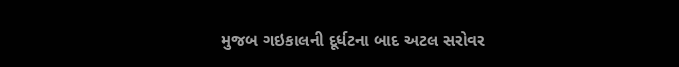મુજબ ગઇકાલની દૂર્ધટના બાદ અટલ સરોવર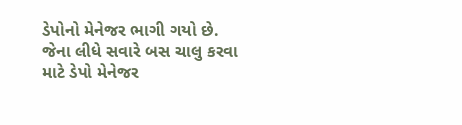ડેપોનો મેનેજર ભાગી ગયો છે. જેના લીધે સવારે બસ ચાલુ કરવા માટે ડેપો મેનેજર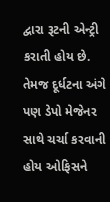દ્વારા રૂટની એન્ટ્રી કરાતી હોય છે. તેમજ દૂર્ધટના અંગે પણ ડેપો મેજેનર સાથે ચર્ચા કરવાની હોય ઓફિસને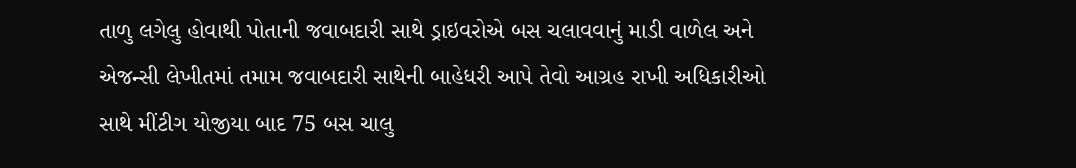તાળુ લગેલુ હોવાથી પોતાની જવાબદારી સાથે ડ્રાઇવરોએ બસ ચલાવવાનું માડી વાળેલ અને એજન્સી લેખીતમાં તમામ જવાબદારી સાથેની બાહેધરી આપે તેવો આગ્રહ રાખી અધિકારીઓ સાથે મીંટીગ યોજીયા બાદ 75 બસ ચાલુ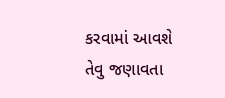કરવામાં આવશે તેવુ જણાવતા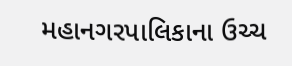મહાનગરપાલિકાના ઉચ્ચ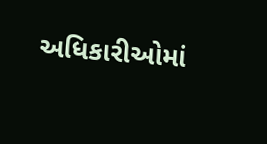અધિકારીઓમાં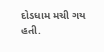દોડધામ મચી ગય હતી.